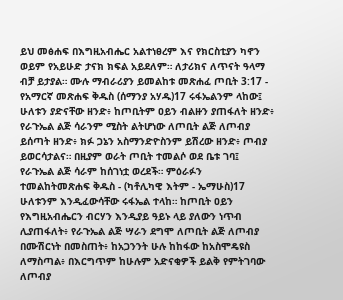ይህ መፅሐፍ በእግዚአብሔር አልተነፀረም እና የክርስቲያን ካኖን ወይም የአይሁድ ታናክ ክፍል አይደለም። ለታሪክና ለጥናት ዓላማ ብቻ ይታያል። ሙሉ ማብራሪያን ይመልከቱ መጽሐፈ ጦቢት 3:17 - የአማርኛ መጽሐፍ ቅዱስ (ሰማንያ አሃዱ)17 ሩፋኤልንም ላከው፤ ሁለቱን ያድናቸው ዘንድ፥ ከጦቢትም ዐይን ብልዙን ያጠፋለት ዘንድ፥ የራጉኤል ልጅ ሳራንም ሚስት ልትሆነው ለጦቢት ልጅ ለጦብያ ይሰጣት ዘንድ፥ ክፉ ጋኔን አስማንድዮስንም ይሽረው ዘንድ፥ ጦብያ ይወርሳታልና። በዚያም ወራት ጦቢት ተመልሶ ወደ ቤቱ ገባ፤ የራጉኤል ልጅ ሳራም ከሰገነቷ ወረደች። ምዕራፉን ተመልከትመጽሐፍ ቅዱስ - (ካቶሊካዊ እትም - ኤማሁስ)17 ሁለቱንም እንዲፈውሳቸው ሩፋኤል ተላከ። ከጦቢት ዐይን የእግዚአብሔርን ብርሃን እንዲያይ ዓይኑ ላይ ያለውን ነጥብ ሊያጠፋለት፥ የራጉኤል ልጅ ሣራን ደግሞ ለጦቢት ልጅ ለጦብያ በሙሽርነት በመስጠት፥ ከአጋንንት ሁሉ ከከፋው ከአስሞዴዩስ ለማስጣል፥ በእርግጥም ከሁሉም አድናቂዎች ይልቅ የምትገባው ለጦብያ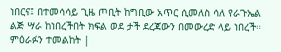ነበርና፤ በተመሳሳይ ጊዜ ጦቢት ከግቢው አጥር ሲመለስ ሳለ የራጉኤል ልጅ ሣራ ከነበረችበት ክፍል ወደ ታች ደረጃውን በመውረድ ላይ ነበረች። ምዕራፉን ተመልከት |